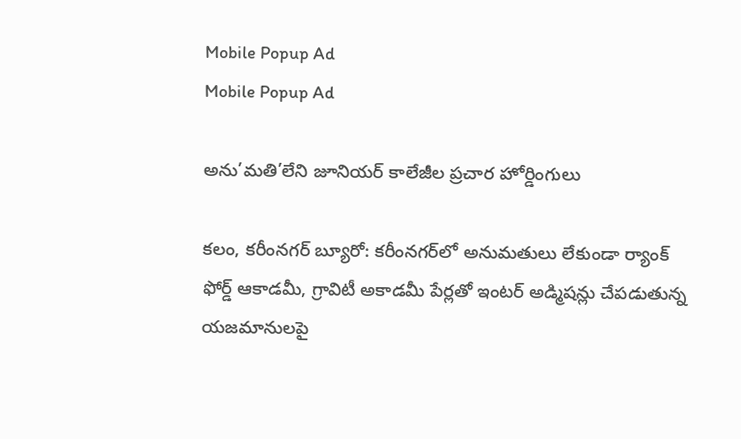Mobile Popup Ad
Mobile Popup Ad

అను’మతి’లేని జూనియర్ కాలేజీల ప్రచార హోర్డింగులు

కలం, కరీంనగర్ బ్యూరో: కరీంనగర్‌లో అనుమతులు లేకుండా ర్యాంక్ ఫోర్డ్ ఆకాడమీ, గ్రావిటీ అకాడమీ పేర్లతో ఇంటర్ అడ్మిషన్లు చేపడుతున్న యజమానులపై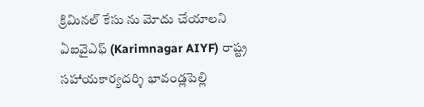క్రిమినల్ కేసు ను మోదు చేయాలని ఏఐవైఎఫ్ (Karimnagar AIYF) రాష్ట్ర సహాయకార్యదర్శి భావండ్లపెల్లి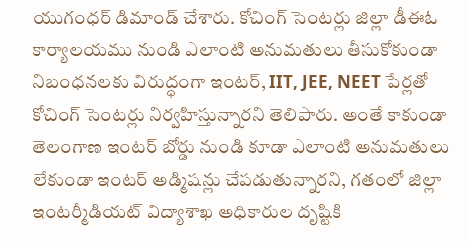యుగంధర్ డిమాండ్ చేశారు. కోచింగ్ సెంటర్లు జిల్లా డీఈఓ కార్యాలయము నుండి ఎలాంటి అనుమతులు తీసుకోకుండా నిబంధనలకు విరుద్ధంగా ఇంటర్, IIT, JEE, NEET పేర్లతో కోచింగ్ సెంటర్లు నిర్వహిస్తున్నారని తెలిపారు. అంతే కాకుండా తెలంగాణ ఇంటర్ బోర్డు నుండి కూడా ఎలాంటి అనుమతులు లేకుండా ఇంటర్ అడ్మిషన్లు చేపడుతున్నారని, గతంలో జిల్లా ఇంటర్మీడియట్ విద్యాశాఖ అధికారుల దృష్టికి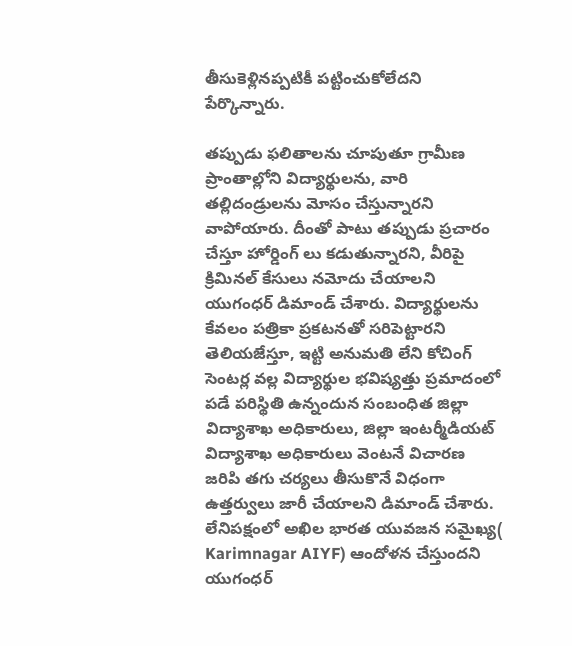తీసుకెళ్లినప్పటికీ పట్టించుకోలేదని పేర్కొన్నారు.

తప్పుడు ఫలితాలను చూపుతూ గ్రామీణ ప్రాంతాల్లోని విద్యార్థులను, వారి తల్లిదండ్రులను మోసం చేస్తున్నారని వాపోయారు. దీంతో పాటు తప్పుడు ప్రచారం చేస్తూ హోర్డింగ్ లు కడుతున్నారని, వీరిపై క్రిమినల్ కేసులు నమోదు చేయాలని యుగంధర్ డిమాండ్ చేశారు. విద్యార్థులను కేవలం పత్రికా ప్రకటనతో సరిపెట్టారని తెలియజేస్తూ, ఇట్టి అనుమతి లేని కోచింగ్ సెంటర్ల వల్ల విద్యార్థుల భవిష్యత్తు ప్రమాదంలో పడే పరిస్థితి ఉన్నందున సంబంధిత జిల్లా విద్యాశాఖ అధికారులు, జిల్లా ఇంటర్మీడియట్ విద్యాశాఖ అధికారులు వెంటనే విచారణ జరిపి తగు చర్యలు తీసుకొనే విధంగా ఉత్తర్వులు జారీ చేయాలని డిమాండ్ చేశారు. లేనిపక్షంలో అఖిల భారత యువజన సమైఖ్య( Karimnagar AIYF) ఆందోళన చేస్తుందని యుగంధర్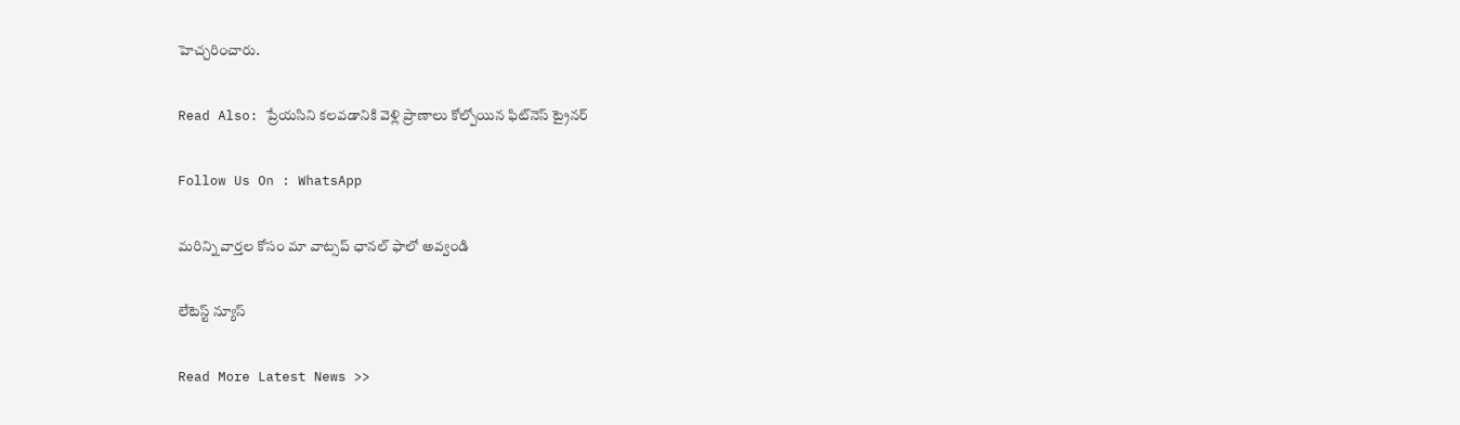హెచ్చరించారు.

Read Also: ప్రేయసిని కలవడానికి వెళ్లి ప్రాణాలు కోల్పోయిన ఫిట్‌నెస్ ట్రైనర్

Follow Us On : WhatsApp

మ‌రిన్ని వార్త‌ల కోసం మా వాట్స‌ప్ ఛాన‌ల్ ఫాలో అవ్వండి

లేటెస్ట్ న్యూస్‌

Read More Latest News >>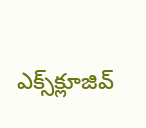ఎక్స్‌క్లూజివ్‌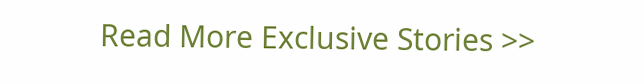Read More Exclusive Stories >>